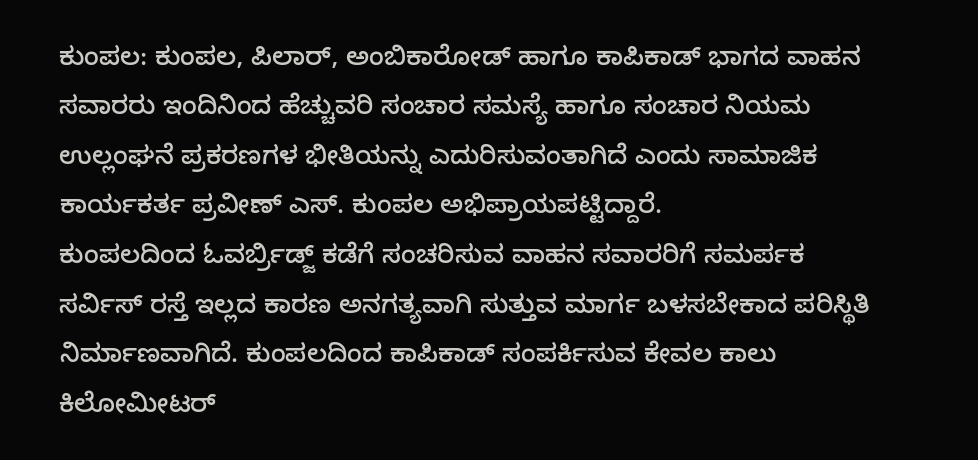ಕುಂಪಲ: ಕುಂಪಲ, ಪಿಲಾರ್, ಅಂಬಿಕಾರೋಡ್ ಹಾಗೂ ಕಾಪಿಕಾಡ್ ಭಾಗದ ವಾಹನ ಸವಾರರು ಇಂದಿನಿಂದ ಹೆಚ್ಚುವರಿ ಸಂಚಾರ ಸಮಸ್ಯೆ ಹಾಗೂ ಸಂಚಾರ ನಿಯಮ ಉಲ್ಲಂಘನೆ ಪ್ರಕರಣಗಳ ಭೀತಿಯನ್ನು ಎದುರಿಸುವಂತಾಗಿದೆ ಎಂದು ಸಾಮಾಜಿಕ ಕಾರ್ಯಕರ್ತ ಪ್ರವೀಣ್ ಎಸ್. ಕುಂಪಲ ಅಭಿಪ್ರಾಯಪಟ್ಟಿದ್ದಾರೆ.
ಕುಂಪಲದಿಂದ ಓವರ್ಬ್ರಿಡ್ಜ್ ಕಡೆಗೆ ಸಂಚರಿಸುವ ವಾಹನ ಸವಾರರಿಗೆ ಸಮರ್ಪಕ ಸರ್ವಿಸ್ ರಸ್ತೆ ಇಲ್ಲದ ಕಾರಣ ಅನಗತ್ಯವಾಗಿ ಸುತ್ತುವ ಮಾರ್ಗ ಬಳಸಬೇಕಾದ ಪರಿಸ್ಥಿತಿ ನಿರ್ಮಾಣವಾಗಿದೆ. ಕುಂಪಲದಿಂದ ಕಾಪಿಕಾಡ್ ಸಂಪರ್ಕಿಸುವ ಕೇವಲ ಕಾಲು ಕಿಲೋಮೀಟರ್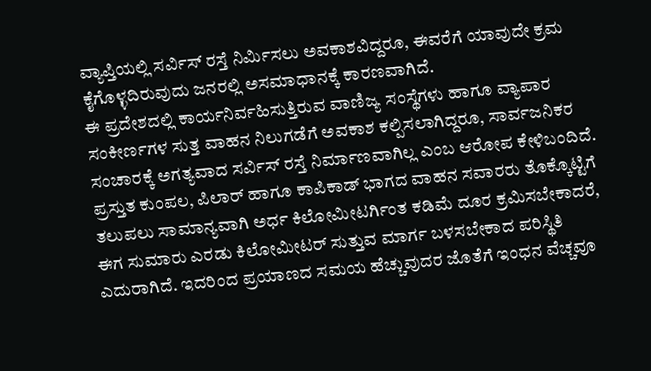ವ್ಯಾಪ್ತಿಯಲ್ಲಿ ಸರ್ವಿಸ್ ರಸ್ತೆ ನಿರ್ಮಿಸಲು ಅವಕಾಶವಿದ್ದರೂ, ಈವರೆಗೆ ಯಾವುದೇ ಕ್ರಮ ಕೈಗೊಳ್ಳದಿರುವುದು ಜನರಲ್ಲಿ ಅಸಮಾಧಾನಕ್ಕೆ ಕಾರಣವಾಗಿದೆ.
ಈ ಪ್ರದೇಶದಲ್ಲಿ ಕಾರ್ಯನಿರ್ವಹಿಸುತ್ತಿರುವ ವಾಣಿಜ್ಯ ಸಂಸ್ಥೆಗಳು ಹಾಗೂ ವ್ಯಾಪಾರ ಸಂಕೀರ್ಣಗಳ ಸುತ್ತ ವಾಹನ ನಿಲುಗಡೆಗೆ ಅವಕಾಶ ಕಲ್ಪಿಸಲಾಗಿದ್ದರೂ, ಸಾರ್ವಜನಿಕರ ಸಂಚಾರಕ್ಕೆ ಅಗತ್ಯವಾದ ಸರ್ವಿಸ್ ರಸ್ತೆ ನಿರ್ಮಾಣವಾಗಿಲ್ಲ ಎಂಬ ಆರೋಪ ಕೇಳಿಬಂದಿದೆ.
ಪ್ರಸ್ತುತ ಕುಂಪಲ, ಪಿಲಾರ್ ಹಾಗೂ ಕಾಪಿಕಾಡ್ ಭಾಗದ ವಾಹನ ಸವಾರರು ತೊಕ್ಕೊಟ್ಟಿಗೆ ತಲುಪಲು ಸಾಮಾನ್ಯವಾಗಿ ಅರ್ಧ ಕಿಲೋಮೀಟರ್ಗಿಂತ ಕಡಿಮೆ ದೂರ ಕ್ರಮಿಸಬೇಕಾದರೆ, ಈಗ ಸುಮಾರು ಎರಡು ಕಿಲೋಮೀಟರ್ ಸುತ್ತುವ ಮಾರ್ಗ ಬಳಸಬೇಕಾದ ಪರಿಸ್ಥಿತಿ ಎದುರಾಗಿದೆ. ಇದರಿಂದ ಪ್ರಯಾಣದ ಸಮಯ ಹೆಚ್ಚುವುದರ ಜೊತೆಗೆ ಇಂಧನ ವೆಚ್ಚವೂ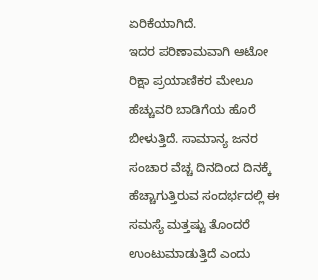ಏರಿಕೆಯಾಗಿದೆ.
ಇದರ ಪರಿಣಾಮವಾಗಿ ಆಟೋ ರಿಕ್ಷಾ ಪ್ರಯಾಣಿಕರ ಮೇಲೂ ಹೆಚ್ಚುವರಿ ಬಾಡಿಗೆಯ ಹೊರೆ ಬೀಳುತ್ತಿದೆ. ಸಾಮಾನ್ಯ ಜನರ ಸಂಚಾರ ವೆಚ್ಚ ದಿನದಿಂದ ದಿನಕ್ಕೆ ಹೆಚ್ಚಾಗುತ್ತಿರುವ ಸಂದರ್ಭದಲ್ಲಿ ಈ ಸಮಸ್ಯೆ ಮತ್ತಷ್ಟು ತೊಂದರೆ ಉಂಟುಮಾಡುತ್ತಿದೆ ಎಂದು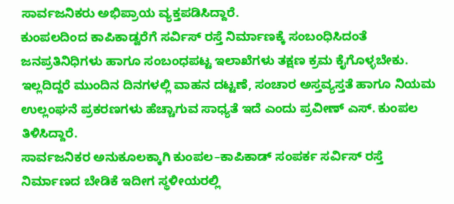ಸಾರ್ವಜನಿಕರು ಅಭಿಪ್ರಾಯ ವ್ಯಕ್ತಪಡಿಸಿದ್ದಾರೆ.
ಕುಂಪಲದಿಂದ ಕಾಪಿಕಾಡ್ವರೆಗೆ ಸರ್ವಿಸ್ ರಸ್ತೆ ನಿರ್ಮಾಣಕ್ಕೆ ಸಂಬಂಧಿಸಿದಂತೆ ಜನಪ್ರತಿನಿಧಿಗಳು ಹಾಗೂ ಸಂಬಂಧಪಟ್ಟ ಇಲಾಖೆಗಳು ತಕ್ಷಣ ಕ್ರಮ ಕೈಗೊಳ್ಳಬೇಕು. ಇಲ್ಲದಿದ್ದರೆ ಮುಂದಿನ ದಿನಗಳಲ್ಲಿ ವಾಹನ ದಟ್ಟಣೆ, ಸಂಚಾರ ಅಸ್ತವ್ಯಸ್ತತೆ ಹಾಗೂ ನಿಯಮ ಉಲ್ಲಂಘನೆ ಪ್ರಕರಣಗಳು ಹೆಚ್ಚಾಗುವ ಸಾಧ್ಯತೆ ಇದೆ ಎಂದು ಪ್ರವೀಣ್ ಎಸ್. ಕುಂಪಲ ತಿಳಿಸಿದ್ದಾರೆ.
ಸಾರ್ವಜನಿಕರ ಅನುಕೂಲಕ್ಕಾಗಿ ಕುಂಪಲ–ಕಾಪಿಕಾಡ್ ಸಂಪರ್ಕ ಸರ್ವಿಸ್ ರಸ್ತೆ ನಿರ್ಮಾಣದ ಬೇಡಿಕೆ ಇದೀಗ ಸ್ಥಳೀಯರಲ್ಲಿ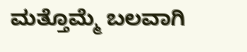ಮತ್ತೊಮ್ಮೆ ಬಲವಾಗಿ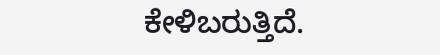ಕೇಳಿಬರುತ್ತಿದೆ.